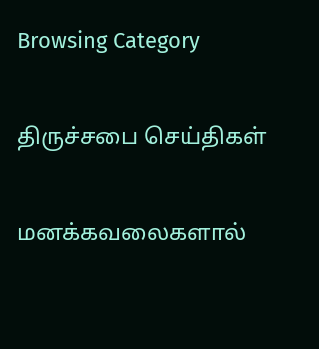Browsing Category

திருச்சபை செய்திகள்

மனக்கவலைகளால்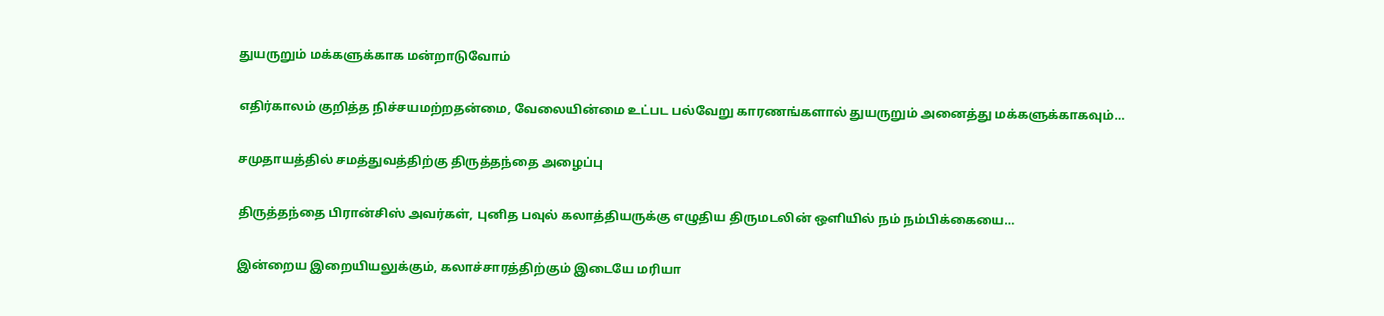துயருறும் மக்களுக்காக மன்றாடுவோம்

எதிர்காலம் குறித்த நிச்சயமற்றதன்மை, வேலையின்மை உட்பட பல்வேறு காரணங்களால் துயருறும் அனைத்து மக்களுக்காகவும்…

சமுதாயத்தில் சமத்துவத்திற்கு திருத்தந்தை அழைப்பு

திருத்தந்தை பிரான்சிஸ் அவர்கள், புனித பவுல் கலாத்தியருக்கு எழுதிய திருமடலின் ஒளியில் நம் நம்பிக்கையை…

இன்றைய இறையியலுக்கும், கலாச்சாரத்திற்கும் இடையே மரியா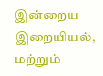இன்றைய இறையியல், மற்றும்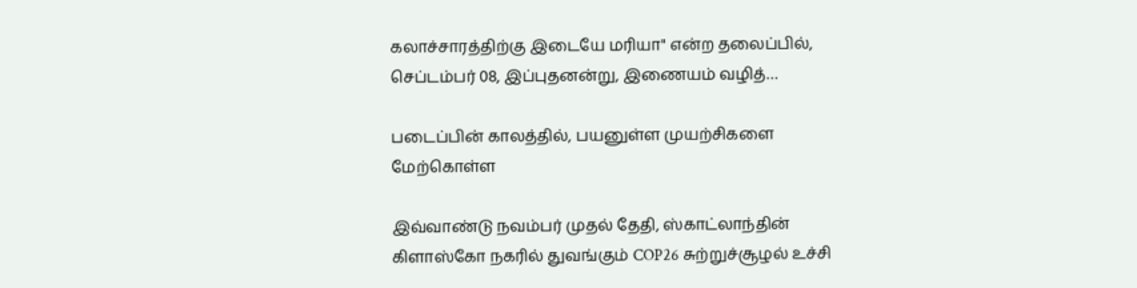கலாச்சாரத்திற்கு இடையே மரியா" என்ற தலைப்பில், செப்டம்பர் 08, இப்புதனன்று, இணையம் வழித்…

படைப்பின் காலத்தில், பயனுள்ள முயற்சிகளை மேற்கொள்ள

இவ்வாண்டு நவம்பர் முதல் தேதி, ஸ்காட்லாந்தின் கிளாஸ்கோ நகரில் துவங்கும் COP26 சுற்றுச்சூழல் உச்சி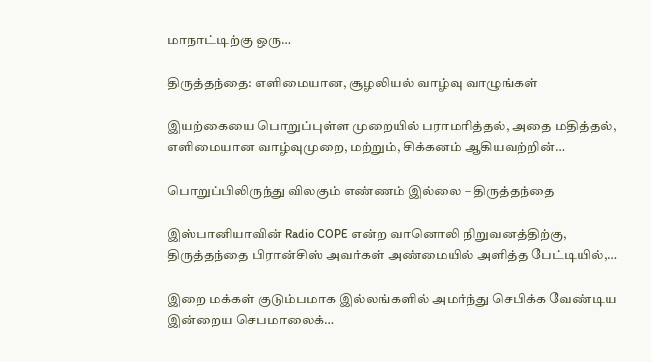மாநாட்டிற்கு ஒரு…

திருத்தந்தை: எளிமையான, சூழலியல் வாழ்வு வாழுங்கள்

இயற்கையை பொறுப்புள்ள முறையில் பராமரித்தல், அதை மதித்தல், எளிமையான வாழ்வுமுறை, மற்றும், சிக்கனம் ஆகியவற்றின்…

பொறுப்பிலிருந்து விலகும் எண்ணம் இல்லை – திருத்தந்தை

இஸ்பானியாவின் Radio COPE என்ற வானொலி நிறுவனத்திற்கு, திருத்தந்தை பிரான்சிஸ் அவர்கள் அண்மையில் அளித்த பேட்டியில்,…

இறை மக்கள் குடும்பமாக இல்லங்களில் அமர்ந்து செபிக்க வேண்டிய இன்றைய செபமாலைக்…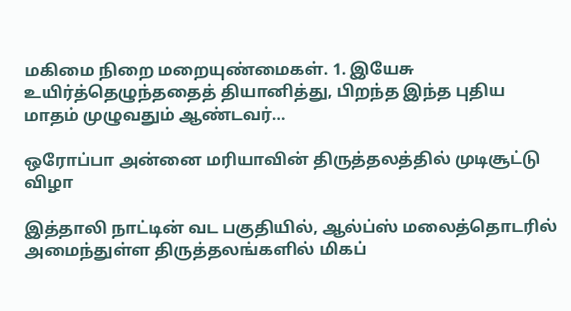மகிமை நிறை மறையுண்மைகள். 1. இயேசு உயிர்த்தெழுந்ததைத் தியானித்து, பிறந்த இந்த புதிய மாதம் முழுவதும் ஆண்டவர்…

ஒரோப்பா அன்னை மரியாவின் திருத்தலத்தில் முடிசூட்டு விழா

இத்தாலி நாட்டின் வட பகுதியில், ஆல்ப்ஸ் மலைத்தொடரில் அமைந்துள்ள திருத்தலங்களில் மிகப்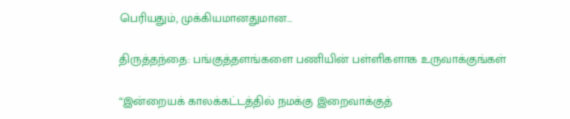பெரியதும், முக்கியமானதுமான…

திருத்தந்தை: பங்குத்தளங்களை பணியின் பள்ளிகளாக உருவாக்குங்கள்

“இன்றையக் காலக்கட்டத்தில் நமக்கு இறைவாக்குத்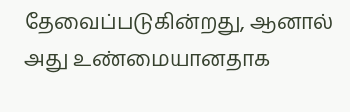தேவைப்படுகின்றது, ஆனால் அது உண்மையானதாக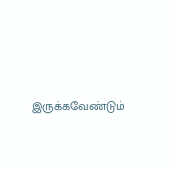இருக்கவேண்டும்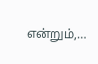என்றும்,…